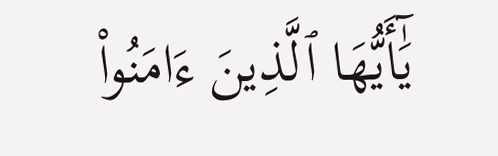يَٰٓأَيُّهَا ٱلَّذِينَ ءَامَنُوا۟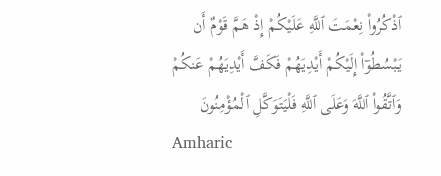ٱذْكُرُوا۟ نِعْمَتَ ٱللَّهِ عَلَيْكُمْ إِذْ هَمَّ قَوْمٌ أَن يَبْسُطُوٓا۟ إِلَيْكُمْ أَيْدِيَهُمْ فَكَفَّ أَيْدِيَهُمْ عَنكُمْ وَٱتَّقُوا۟ ٱللَّهَ وَعَلَى ٱللَّهِ فَلْيَتَوَكَّلِ ٱلْمُؤْمِنُونَ
Amharic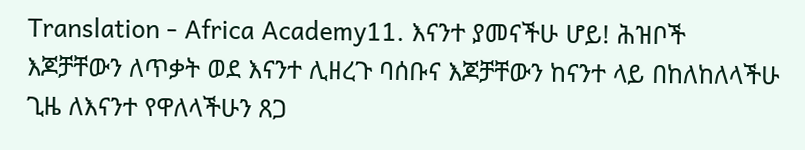Translation - Africa Academy11. እናንተ ያመናችሁ ሆይ! ሕዝቦች እጆቻቸውን ለጥቃት ወደ እናንተ ሊዘረጉ ባሰቡና እጆቻቸውን ከናንተ ላይ በከለከለላችሁ ጊዜ ለእናንተ የዋለላችሁን ጸጋ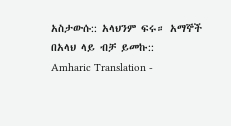አስታውሱ:: አላህንም ፍሩ። አማኞች በአላህ ላይ ብቻ ይመኩ::
Amharic Translation -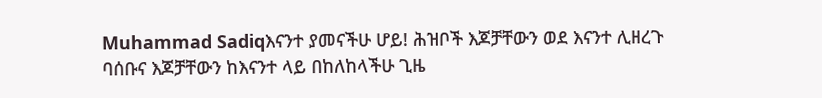Muhammad Sadiqእናንተ ያመናችሁ ሆይ! ሕዝቦች እጆቻቸውን ወደ እናንተ ሊዘረጉ ባሰቡና እጆቻቸውን ከእናንተ ላይ በከለከላችሁ ጊዜ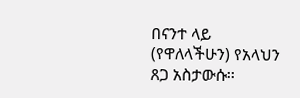በናንተ ላይ (የዋለላችሁን) የአላህን ጸጋ አስታውሱ፡፡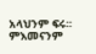አላህንም ፍሩ፡፡ ምእመናንም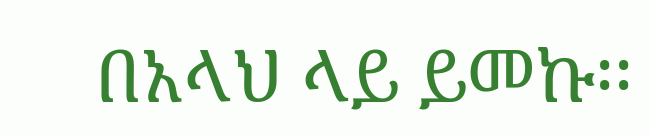በአላህ ላይ ይመኩ፡፡